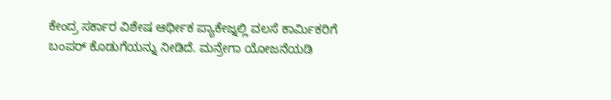ಕೇಂದ್ರ ಸರ್ಕಾರ ವಿಶೇಷ ಆರ್ಥೀಕ ಪ್ಯಾಕೇಜ್ನಲ್ಲಿ ವಲಸೆ ಕಾರ್ಮಿಕರಿಗೆ ಬಂಪರ್ ಕೊಡುಗೆಯನ್ನು ನೀಡಿದೆ. ಮನ್ರೇಗಾ ಯೋಜನೆಯಡಿ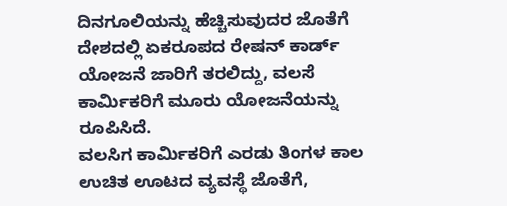ದಿನಗೂಲಿಯನ್ನು ಹೆಚ್ಚಿಸುವುದರ ಜೊತೆಗೆ ದೇಶದಲ್ಲಿ ಏಕರೂಪದ ರೇಷನ್ ಕಾರ್ಡ್ ಯೋಜನೆ ಜಾರಿಗೆ ತರಲಿದ್ದು, ವಲಸೆ ಕಾರ್ಮಿಕರಿಗೆ ಮೂರು ಯೋಜನೆಯನ್ನು ರೂಪಿಸಿದೆ.
ವಲಸಿಗ ಕಾರ್ಮಿಕರಿಗೆ ಎರಡು ತಿಂಗಳ ಕಾಲ ಉಚಿತ ಊಟದ ವ್ಯವಸ್ಥೆ ಜೊತೆಗೆ,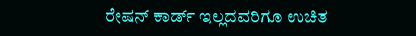ರೇಷನ್ ಕಾರ್ಡ್ ಇಲ್ಲದವರಿಗೂ ಉಚಿತ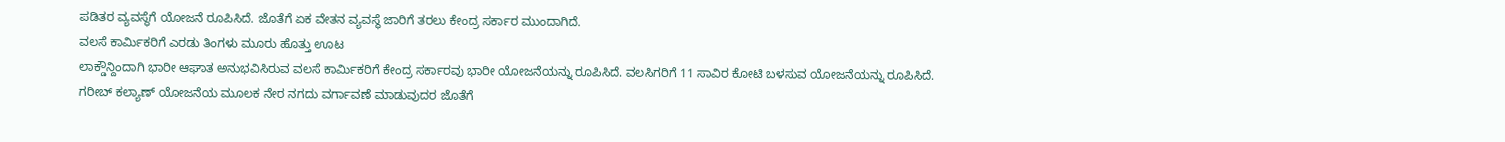ಪಡಿತರ ವ್ಯವಸ್ಥೆಗೆ ಯೋಜನೆ ರೂಪಿಸಿದೆ. ಜೊತೆಗೆ ಏಕ ವೇತನ ವ್ಯವಸ್ಥೆ ಜಾರಿಗೆ ತರಲು ಕೇಂದ್ರ ಸರ್ಕಾರ ಮುಂದಾಗಿದೆ.
ವಲಸೆ ಕಾರ್ಮಿಕರಿಗೆ ಎರಡು ತಿಂಗಳು ಮೂರು ಹೊತ್ತು ಊಟ
ಲಾಕ್ಡೌನ್ದಿಂದಾಗಿ ಭಾರೀ ಆಘಾತ ಅನುಭವಿಸಿರುವ ವಲಸೆ ಕಾರ್ಮಿಕರಿಗೆ ಕೇಂದ್ರ ಸರ್ಕಾರವು ಭಾರೀ ಯೋಜನೆಯನ್ನು ರೂಪಿಸಿದೆ. ವಲಸಿಗರಿಗೆ 11 ಸಾವಿರ ಕೋಟಿ ಬಳಸುವ ಯೋಜನೆಯನ್ನು ರೂಪಿಸಿದೆ.
ಗರೀಬ್ ಕಲ್ಯಾಣ್ ಯೋಜನೆಯ ಮೂಲಕ ನೇರ ನಗದು ವರ್ಗಾವಣೆ ಮಾಡುವುದರ ಜೊತೆಗೆ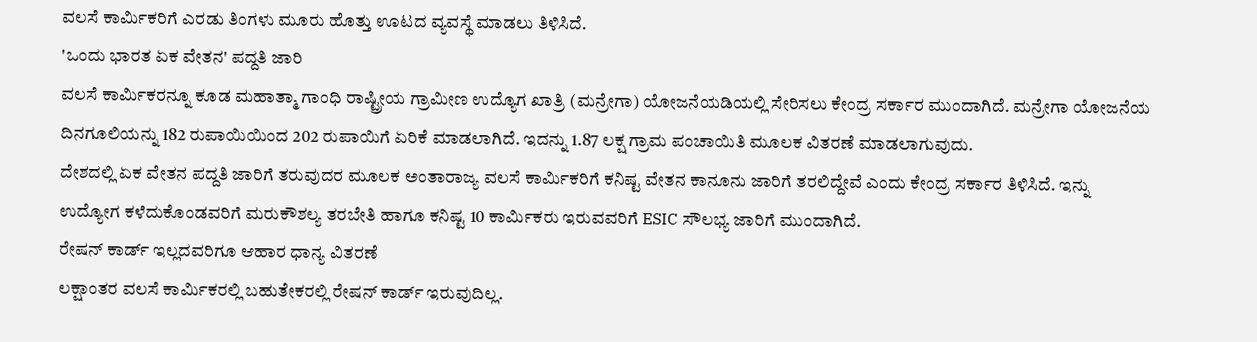ವಲಸೆ ಕಾರ್ಮಿಕರಿಗೆ ಎರಡು ತಿಂಗಳು ಮೂರು ಹೊತ್ತು ಊಟದ ವ್ಯವಸ್ಥೆ ಮಾಡಲು ತಿಳಿಸಿದೆ.
'ಒಂದು ಭಾರತ ಏಕ ವೇತನ' ಪದ್ದತಿ ಜಾರಿ
ವಲಸೆ ಕಾರ್ಮಿಕರನ್ನೂ ಕೂಡ ಮಹಾತ್ಮಾ ಗಾಂಧಿ ರಾಷ್ಟ್ರೀಯ ಗ್ರಾಮೀಣ ಉದ್ಯೊಗ ಖಾತ್ರಿ (ಮನ್ರೇಗಾ) ಯೋಜನೆಯಡಿಯಲ್ಲಿ ಸೇರಿಸಲು ಕೇಂದ್ರ ಸರ್ಕಾರ ಮುಂದಾಗಿದೆ. ಮನ್ರೇಗಾ ಯೋಜನೆಯ ದಿನಗೂಲಿಯನ್ನು 182 ರುಪಾಯಿಯಿಂದ 202 ರುಪಾಯಿಗೆ ಏರಿಕೆ ಮಾಡಲಾಗಿದೆ. ಇದನ್ನು 1.87 ಲಕ್ಷ ಗ್ರಾಮ ಪಂಚಾಯಿತಿ ಮೂಲಕ ವಿತರಣೆ ಮಾಡಲಾಗುವುದು.
ದೇಶದಲ್ಲಿ ಏಕ ವೇತನ ಪದ್ದತಿ ಜಾರಿಗೆ ತರುವುದರ ಮೂಲಕ ಅಂತಾರಾಜ್ಯ ವಲಸೆ ಕಾರ್ಮಿಕರಿಗೆ ಕನಿಷ್ಟ ವೇತನ ಕಾನೂನು ಜಾರಿಗೆ ತರಲಿದ್ದೇವೆ ಎಂದು ಕೇಂದ್ರ ಸರ್ಕಾರ ತಿಳಿಸಿದೆ. ಇನ್ನು
ಉದ್ಯೋಗ ಕಳೆದುಕೊಂಡವರಿಗೆ ಮರುಕೌಶಲ್ಯ ತರಬೇತಿ ಹಾಗೂ ಕನಿಷ್ಟ 10 ಕಾರ್ಮಿಕರು ಇರುವವರಿಗೆ ESIC ಸೌಲಭ್ಯ ಜಾರಿಗೆ ಮುಂದಾಗಿದೆ.
ರೇಷನ್ ಕಾರ್ಡ್ ಇಲ್ಲದವರಿಗೂ ಆಹಾರ ಧಾನ್ಯ ವಿತರಣೆ
ಲಕ್ಷಾಂತರ ವಲಸೆ ಕಾರ್ಮಿಕರಲ್ಲಿ ಬಹುತೇಕರಲ್ಲಿ ರೇಷನ್ ಕಾರ್ಡ್ ಇರುವುದಿಲ್ಲ.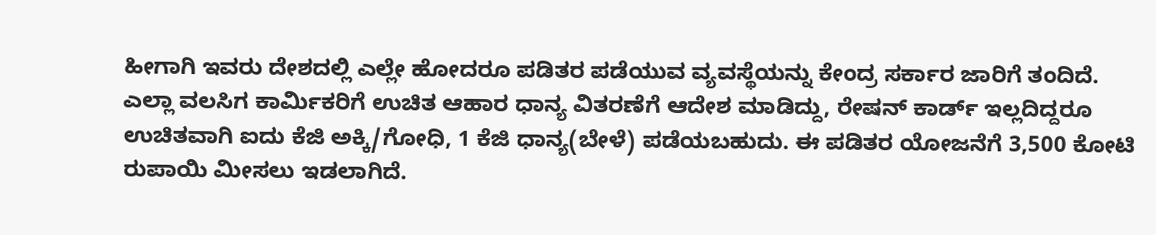ಹೀಗಾಗಿ ಇವರು ದೇಶದಲ್ಲಿ ಎಲ್ಲೇ ಹೋದರೂ ಪಡಿತರ ಪಡೆಯುವ ವ್ಯವಸ್ಥೆಯನ್ನು ಕೇಂದ್ರ ಸರ್ಕಾರ ಜಾರಿಗೆ ತಂದಿದೆ.
ಎಲ್ಲಾ ವಲಸಿಗ ಕಾರ್ಮಿಕರಿಗೆ ಉಚಿತ ಆಹಾರ ಧಾನ್ಯ ವಿತರಣೆಗೆ ಆದೇಶ ಮಾಡಿದ್ದು, ರೇಷನ್ ಕಾರ್ಡ್ ಇಲ್ಲದಿದ್ದರೂ ಉಚಿತವಾಗಿ ಐದು ಕೆಜಿ ಅಕ್ಕಿ/ಗೋಧಿ, 1 ಕೆಜಿ ಧಾನ್ಯ(ಬೇಳೆ) ಪಡೆಯಬಹುದು. ಈ ಪಡಿತರ ಯೋಜನೆಗೆ 3,500 ಕೋಟಿ ರುಪಾಯಿ ಮೀಸಲು ಇಡಲಾಗಿದೆ.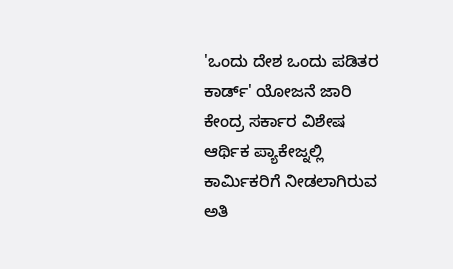'ಒಂದು ದೇಶ ಒಂದು ಪಡಿತರ ಕಾರ್ಡ್' ಯೋಜನೆ ಜಾರಿ
ಕೇಂದ್ರ ಸರ್ಕಾರ ವಿಶೇಷ ಆರ್ಥಿಕ ಪ್ಯಾಕೇಜ್ನಲ್ಲಿ ಕಾರ್ಮಿಕರಿಗೆ ನೀಡಲಾಗಿರುವ ಅತಿ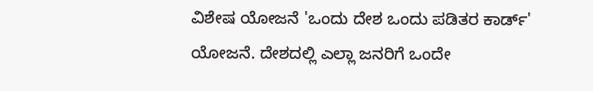ವಿಶೇಷ ಯೋಜನೆ 'ಒಂದು ದೇಶ ಒಂದು ಪಡಿತರ ಕಾರ್ಡ್' ಯೋಜನೆ. ದೇಶದಲ್ಲಿ ಎಲ್ಲಾ ಜನರಿಗೆ ಒಂದೇ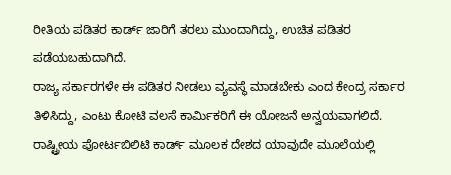ರೀತಿಯ ಪಡಿತರ ಕಾರ್ಡ್ ಜಾರಿಗೆ ತರಲು ಮುಂದಾಗಿದ್ದು, ಉಚಿತ ಪಡಿತರ ಪಡೆಯಬಹುದಾಗಿದೆ.
ರಾಜ್ಯ ಸರ್ಕಾರಗಳೇ ಈ ಪಡಿತರ ನೀಡಲು ವ್ಯವಸ್ಥೆ ಮಾಡಬೇಕು ಎಂದ ಕೇಂದ್ರ ಸರ್ಕಾರ ತಿಳಿಸಿದ್ದು, ಎಂಟು ಕೋಟಿ ವಲಸೆ ಕಾರ್ಮಿಕರಿಗೆ ಈ ಯೋಜನೆ ಅನ್ವಯವಾಗಲಿದೆ.
ರಾಷ್ಟ್ರೀಯ ಪೋರ್ಟಬಿಲಿಟಿ ಕಾರ್ಡ್ ಮೂಲಕ ದೇಶದ ಯಾವುದೇ ಮೂಲೆಯಲ್ಲಿ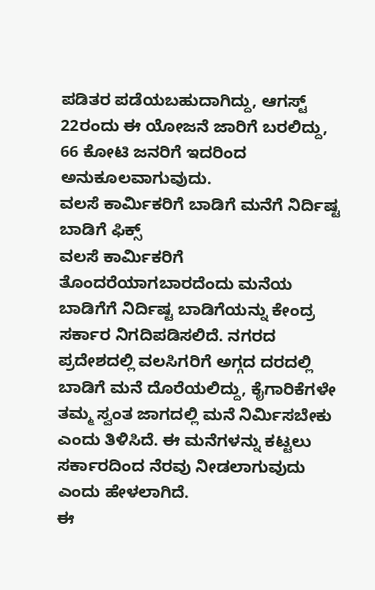ಪಡಿತರ ಪಡೆಯಬಹುದಾಗಿದ್ದು, ಆಗಸ್ಟ್ 22ರಂದು ಈ ಯೋಜನೆ ಜಾರಿಗೆ ಬರಲಿದ್ದು, 66 ಕೋಟಿ ಜನರಿಗೆ ಇದರಿಂದ ಅನುಕೂಲವಾಗುವುದು.
ವಲಸೆ ಕಾರ್ಮಿಕರಿಗೆ ಬಾಡಿಗೆ ಮನೆಗೆ ನಿರ್ದಿಷ್ಟ ಬಾಡಿಗೆ ಫಿಕ್ಸ್
ವಲಸೆ ಕಾರ್ಮಿಕರಿಗೆ ತೊಂದರೆಯಾಗಬಾರದೆಂದು ಮನೆಯ ಬಾಡಿಗೆಗೆ ನಿರ್ದಿಷ್ಟ ಬಾಡಿಗೆಯನ್ನು ಕೇಂದ್ರ ಸರ್ಕಾರ ನಿಗದಿಪಡಿಸಲಿದೆ. ನಗರದ ಪ್ರದೇಶದಲ್ಲಿ ವಲಸಿಗರಿಗೆ ಅಗ್ಗದ ದರದಲ್ಲಿ ಬಾಡಿಗೆ ಮನೆ ದೊರೆಯಲಿದ್ದು, ಕೈಗಾರಿಕೆಗಳೇ ತಮ್ಮ ಸ್ವಂತ ಜಾಗದಲ್ಲಿ ಮನೆ ನಿರ್ಮಿಸಬೇಕು ಎಂದು ತಿಳಿಸಿದೆ. ಈ ಮನೆಗಳನ್ನು ಕಟ್ಟಲು ಸರ್ಕಾರದಿಂದ ನೆರವು ನೀಡಲಾಗುವುದು ಎಂದು ಹೇಳಲಾಗಿದೆ.
ಈ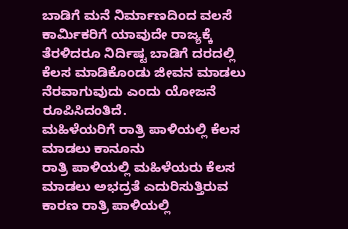ಬಾಡಿಗೆ ಮನೆ ನಿರ್ಮಾಣದಿಂದ ವಲಸೆ ಕಾರ್ಮಿಕರಿಗೆ ಯಾವುದೇ ರಾಜ್ಯಕ್ಕೆ ತೆರಳಿದರೂ ನಿರ್ದಿಷ್ಟ ಬಾಡಿಗೆ ದರದಲ್ಲಿ ಕೆಲಸ ಮಾಡಿಕೊಂಡು ಜೀವನ ಮಾಡಲು ನೆರವಾಗುವುದು ಎಂದು ಯೋಜನೆ ರೂಪಿಸಿದಂತಿದೆ.
ಮಹಿಳೆಯರಿಗೆ ರಾತ್ರಿ ಪಾಳಿಯಲ್ಲಿ ಕೆಲಸ ಮಾಡಲು ಕಾನೂನು
ರಾತ್ರಿ ಪಾಳಿಯಲ್ಲಿ ಮಹಿಳೆಯರು ಕೆಲಸ ಮಾಡಲು ಅಭದ್ರತೆ ಎದುರಿಸುತ್ತಿರುವ ಕಾರಣ ರಾತ್ರಿ ಪಾಳಿಯಲ್ಲಿ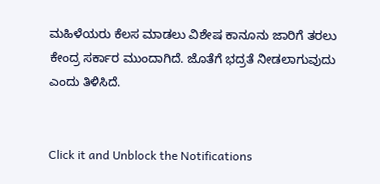ಮಹಿಳೆಯರು ಕೆಲಸ ಮಾಡಲು ವಿಶೇಷ ಕಾನೂನು ಜಾರಿಗೆ ತರಲು ಕೇಂದ್ರ ಸರ್ಕಾರ ಮುಂದಾಗಿದೆ. ಜೊತೆಗೆ ಭದ್ರತೆ ನೀಡಲಾಗುವುದು ಎಂದು ತಿಳಿಸಿದೆ.


Click it and Unblock the Notifications